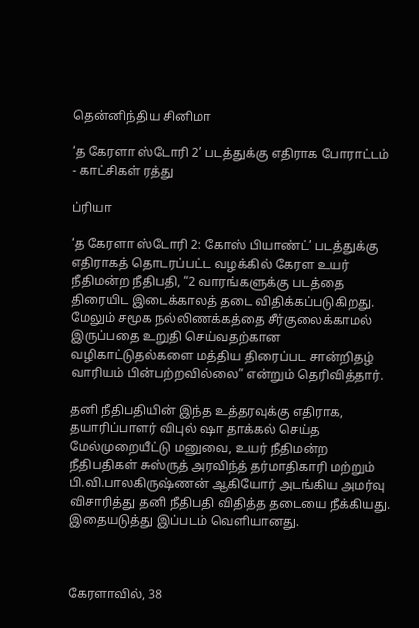தென்னிந்திய சினிமா

‘த கேரளா ஸ்டோரி 2’ படத்துக்கு எதிராக போராட்டம் - காட்சிகள் ரத்து

ப்ரியா

‘த கேரளா ஸ்டோரி 2: கோஸ் பியாண்ட்’ படத்துக்கு எதிராகத் தொடரப்பட்ட வழக்கில் கேரள உயர் நீதிமன்ற நீதிபதி, “2 வாரங்களுக்கு படத்தை திரையிட இடைக்காலத் தடை விதிக்கப்படுகிறது. மேலும் சமூக நல்லிணக்கத்தை சீர்குலைக்காமல் இருப்பதை உறுதி செய்வதற்கான வழிகாட்டுதல்களை மத்திய திரைப்பட சான்றிதழ் வாரியம் பின்பற்றவில்லை” என்றும் தெரிவித்தார்.

தனி நீதிபதியின் இந்த உத்தரவுக்கு எதிராக, தயாரிப்பாளர் விபுல் ஷா தாக்கல் செய்த மேல்முறையீட்டு மனுவை, உயர் நீதிமன்ற நீதிபதிகள் சுஸ்ருத் அரவிந்த் தர்மாதிகாரி மற்றும் பி.வி.பாலகிருஷ்ணன் ஆகியோர் அடங்கிய அமர்வு விசாரித்து தனி நீதிபதி விதித்த தடையை நீக்கியது. இதையடுத்து இப்படம் வெளியானது.



கேரளாவில், 38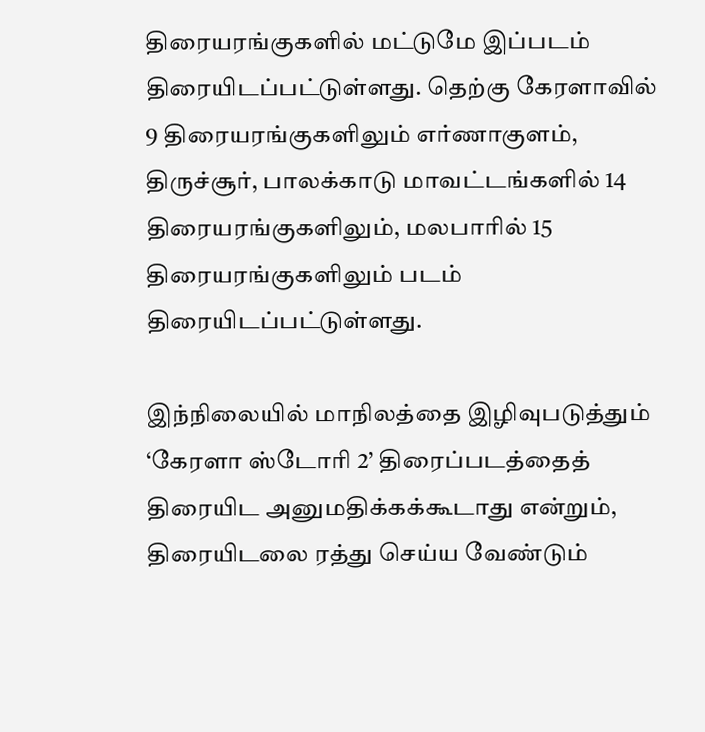திரையரங்குகளில் மட்டுமே இப்படம் திரையிடப்பட்டுள்ளது. தெற்கு கேரளாவில் 9 திரையரங்குகளிலும் எர்ணாகுளம், திருச்சூர், பாலக்காடு மாவட்டங்களில் 14 திரையரங்குகளிலும், மலபாரில் 15 திரையரங்குகளிலும் படம் திரையிடப்பட்டுள்ளது.

இந்நிலையில் மாநிலத்தை இழிவுபடுத்தும் ‘கேரளா ஸ்டோரி 2’ திரைப்படத்தைத் திரையிட அனுமதிக்கக்கூடாது என்றும், திரையிடலை ரத்து செய்ய வேண்டும்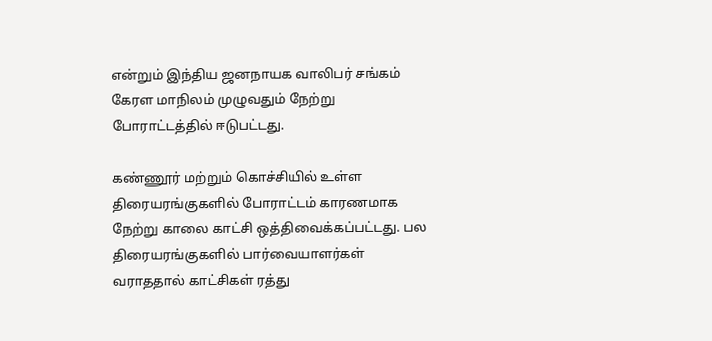என்றும் இந்திய ஜனநாயக வாலிபர் சங்கம் கேரள மாநிலம் முழுவதும் நேற்று போராட்டத்தில் ஈடுபட்டது.

கண்ணூர் மற்றும் கொச்சியில் உள்ள திரையரங்குகளில் போராட்டம் காரணமாக நேற்று காலை காட்சி ஒத்திவைக்கப்பட்டது. பல திரையரங்குகளில் பார்வையாளர்கள் வராததால் காட்சிகள் ரத்து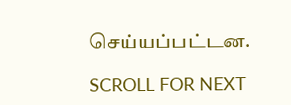செய்யப்பட்டன.

SCROLL FOR NEXT